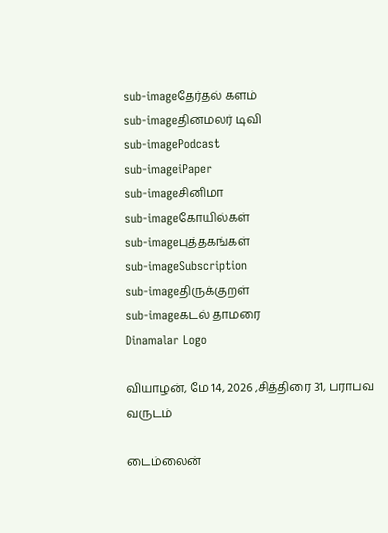sub-imageதேர்தல் களம்
sub-imageதினமலர் டிவி
sub-imagePodcast
sub-imageiPaper
sub-imageசினிமா
sub-imageகோயில்கள்
sub-imageபுத்தகங்கள்
sub-imageSubscription
sub-imageதிருக்குறள்
sub-imageகடல் தாமரை
Dinamalar Logo

வியாழன், மே 14, 2026 ,சித்திரை 31, பராபவ வருடம்

டைம்லைன்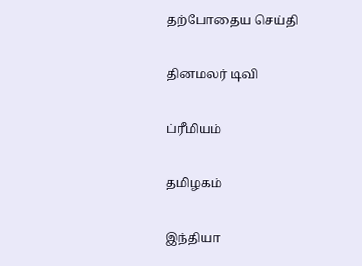தற்போதைய செய்தி


தினமலர் டிவி


ப்ரீமியம்


தமிழகம்


இந்தியா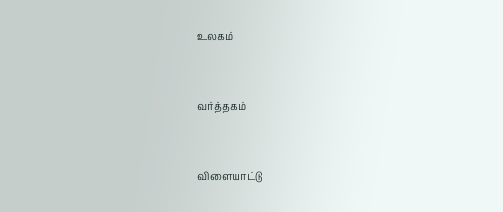உலகம்


வர்த்தகம்


விளையாட்டு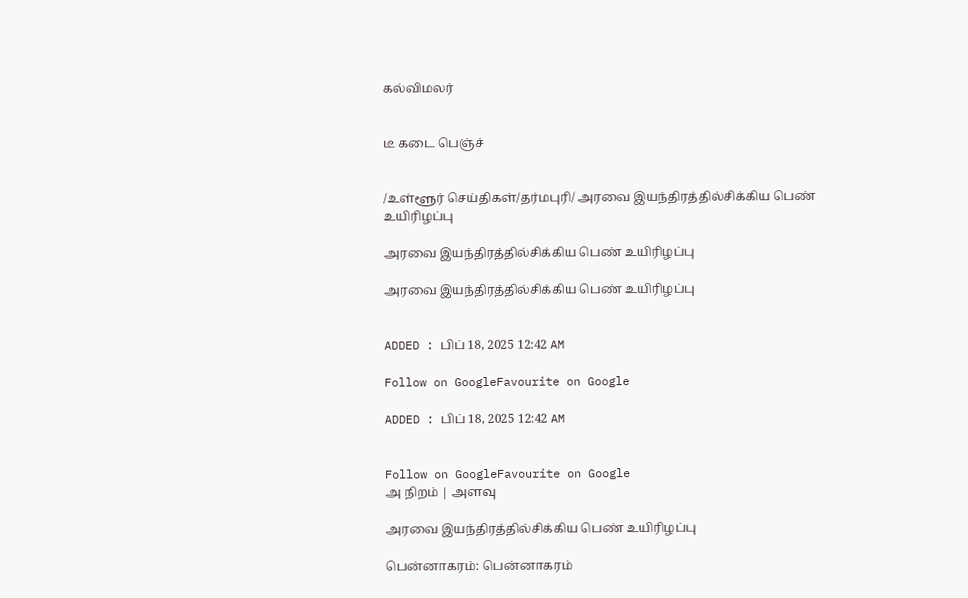கல்விமலர்


டீ கடை பெஞ்ச்


/உள்ளூர் செய்திகள்/தர்மபுரி/ அரவை இயந்திரத்தில்சிக்கிய பெண் உயிரிழப்பு

அரவை இயந்திரத்தில்சிக்கிய பெண் உயிரிழப்பு

அரவை இயந்திரத்தில்சிக்கிய பெண் உயிரிழப்பு


ADDED : பிப் 18, 2025 12:42 AM

Follow on GoogleFavourite on Google

ADDED : பிப் 18, 2025 12:42 AM


Follow on GoogleFavourite on Google
அ நிறம் | அளவு

அரவை இயந்திரத்தில்சிக்கிய பெண் உயிரிழப்பு

பென்னாகரம்: பென்னாகரம்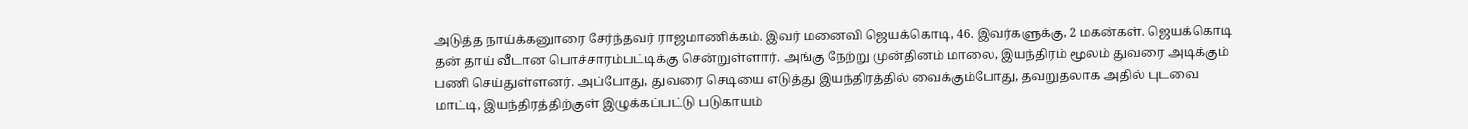அடுத்த நாய்க்கனுாரை சேர்ந்தவர் ராஜமாணிக்கம். இவர் மனைவி ஜெயக்கொடி, 46. இவர்களுக்கு, 2 மகன்கள். ஜெயக்கொடி தன் தாய் வீடான பொச்சாரம்பட்டிக்கு சென்றுள்ளார். அங்கு நேற்று முன்தினம் மாலை, இயந்திரம் மூலம் துவரை அடிக்கும் பணி செய்துள்ளனர். அப்போது, துவரை செடியை எடுத்து இயந்திரத்தில் வைக்கும்போது, தவறுதலாக அதில் புடவை மாட்டி, இயந்திரத்திற்குள் இழுக்கப்பட்டு படுகாயம்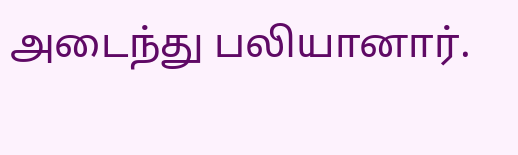அடைந்து பலியானார்.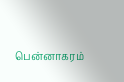பென்னாகரம்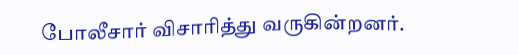போலீசார் விசாரித்து வருகின்றனர்.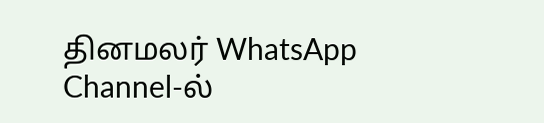தினமலர் WhatsApp Channel-ல்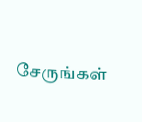சேருங்கள்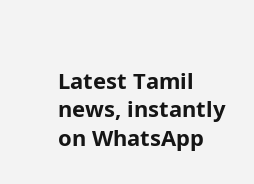Latest Tamil news, instantly on WhatsApp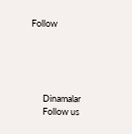Follow





      Dinamalar
      Follow us